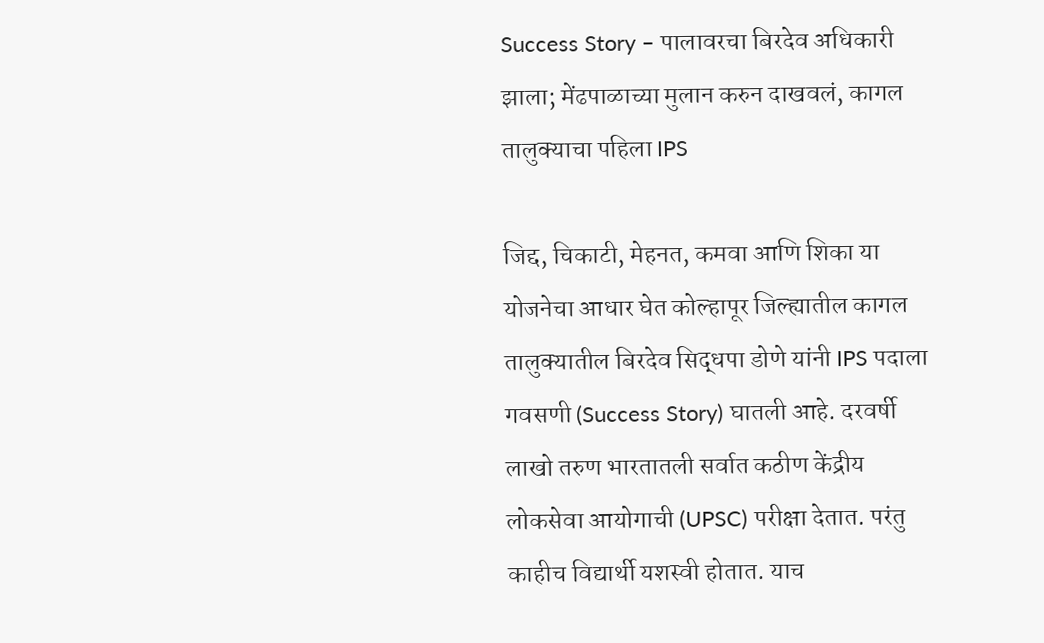Success Story – पालावरचा बिरदेव अधिकारी झाला; मेंढपाळाच्या मुलान करुन दाखवलं, कागल तालुक्याचा पहिला IPS

जिद्द, चिकाटी, मेहनत, कमवा आणि शिका या योजनेचा आधार घेत कोल्हापूर जिल्ह्यातील कागल तालुक्यातील बिरदेव सिद्धपा डोणे यांनी IPS पदाला गवसणी (Success Story) घातली आहे. दरवर्षी लाखो तरुण भारतातली सर्वात कठीण केंद्रीय लोकसेवा आयोगाची (UPSC) परीक्षा देतात. परंतु काहीच विद्यार्थी यशस्वी होतात. याच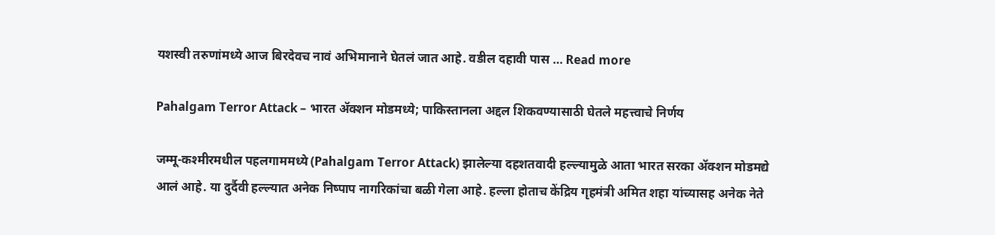यशस्वी तरुणांमध्ये आज बिरदेवच नावं अभिमानाने घेतलं जात आहे. वडील दहावी पास … Read more

Pahalgam Terror Attack – भारत अ‍ॅक्शन मोडमध्ये; पाकिस्तानला अद्दल शिकवण्यासाठी घेतले महत्त्वाचे निर्णय

जम्मू-कश्मीरमधील पहलगाममध्ये (Pahalgam Terror Attack) झालेल्या दहशतवादी हल्ल्यामुळे आता भारत सरका अ‍ॅक्शन मोडमद्ये आलं आहे. या दुर्दैवी हल्ल्यात अनेक निष्पाप नागरिकांचा बळी गेला आहे. हल्ला होताच केंद्रिय गृहमंत्री अमित शहा यांच्यासह अनेक नेते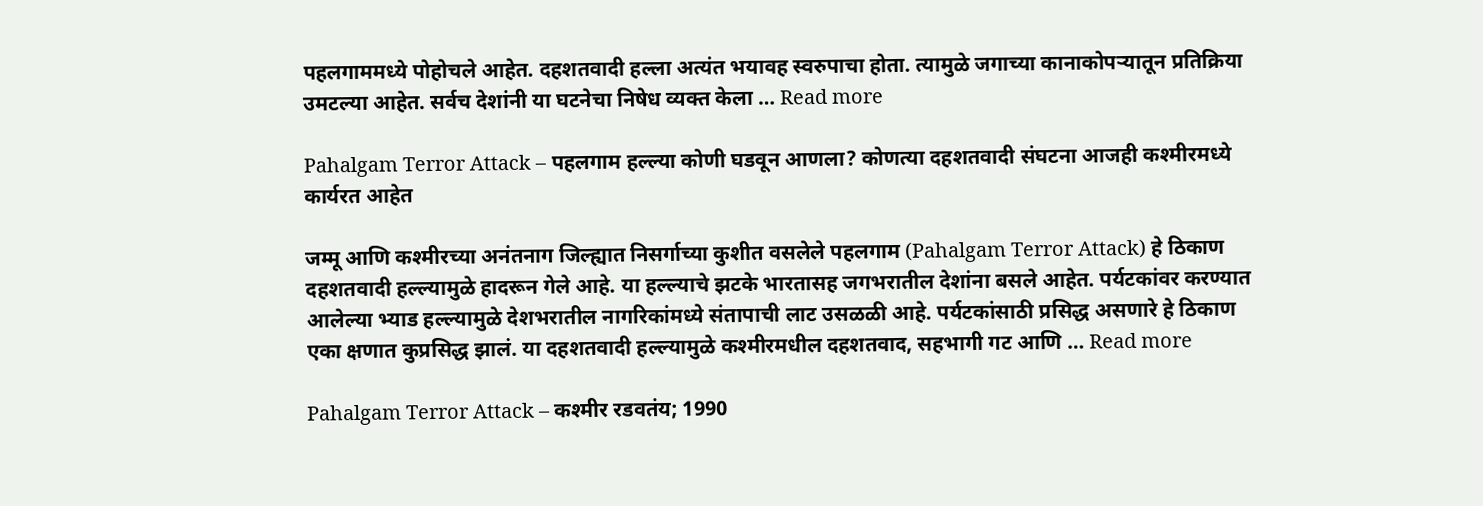पहलगाममध्ये पोहोचले आहेत. दहशतवादी हल्ला अत्यंत भयावह स्वरुपाचा होता. त्यामुळे जगाच्या कानाकोपऱ्यातून प्रतिक्रिया उमटल्या आहेत. सर्वच देशांनी या घटनेचा निषेध व्यक्त केला … Read more

Pahalgam Terror Attack – पहलगाम हल्ल्या कोणी घडवून आणला? कोणत्या दहशतवादी संघटना आजही कश्मीरमध्ये कार्यरत आहेत

जम्मू आणि कश्मीरच्या अनंतनाग जिल्ह्यात निसर्गाच्या कुशीत वसलेले पहलगाम (Pahalgam Terror Attack) हे ठिकाण दहशतवादी हल्ल्यामुळे हादरून गेले आहे. या हल्ल्याचे झटके भारतासह जगभरातील देशांना बसले आहेत. पर्यटकांवर करण्यात आलेल्या भ्याड हल्ल्यामुळे देशभरातील नागरिकांमध्ये संतापाची लाट उसळळी आहे. पर्यटकांसाठी प्रसिद्ध असणारे हे ठिकाण एका क्षणात कुप्रसिद्ध झालं. या दहशतवादी हल्ल्यामुळे कश्मीरमधील दहशतवाद, सहभागी गट आणि … Read more

Pahalgam Terror Attack – कश्मीर रडवतंय; 1990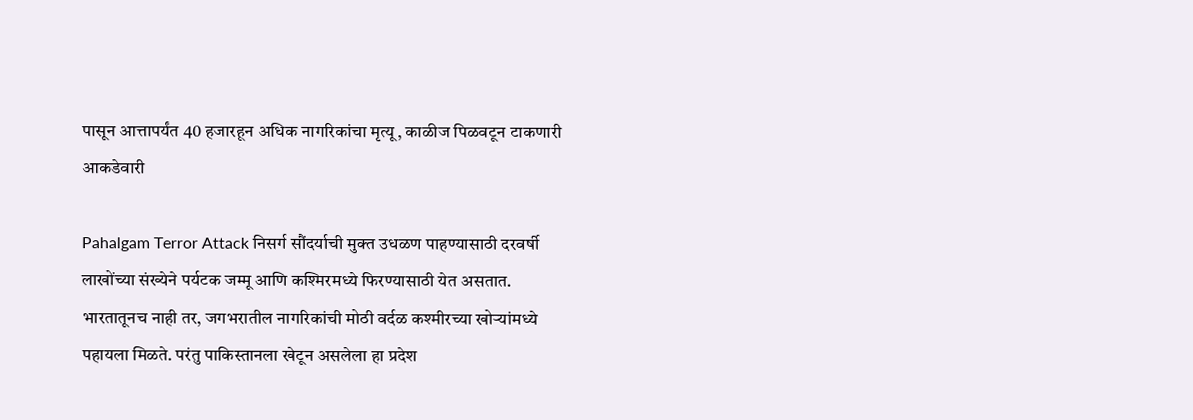पासून आत्तापर्यंत 40 हजारहून अधिक नागरिकांचा मृत्यू, काळीज पिळवटून टाकणारी आकडेवारी

Pahalgam Terror Attack निसर्ग सौंदर्याची मुक्त उधळण पाहण्यासाठी दरवर्षी लाखोंच्या संख्येने पर्यटक जम्मू आणि कश्मिरमध्ये फिरण्यासाठी येत असतात. भारतातूनच नाही तर, जगभरातील नागरिकांची मोठी वर्दळ कश्मीरच्या खोऱ्यांमध्ये पहायला मिळते. परंतु पाकिस्तानला खेटून असलेला हा प्रदेश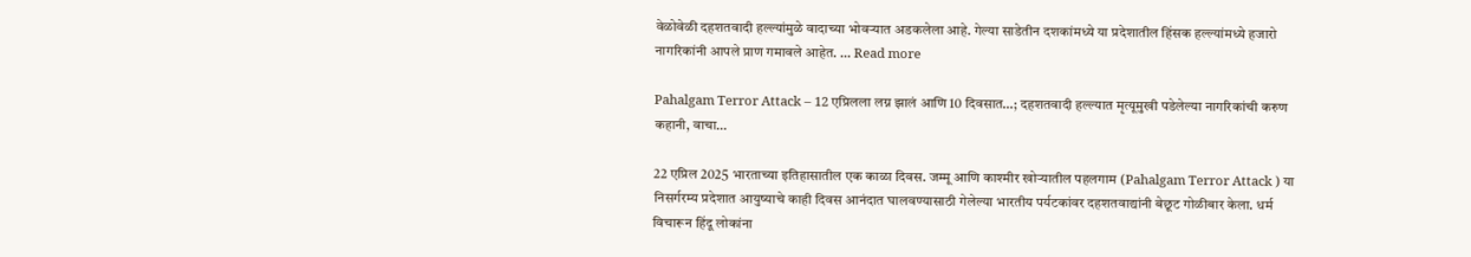वेळोवेळी दहशतवादी हल्ल्यांमुळे वादाच्या भोवऱ्यात अडकलेला आहे. गेल्या साडेतीन दशकांमध्ये या प्रदेशातील हिंसक हल्ल्यांमध्ये हजारो नागरिकांनी आपले प्राण गमावले आहेत. … Read more

Pahalgam Terror Attack – 12 एप्रिलला लग्न झालं आणि 10 दिवसात…; दहशतवादी हल्ल्यात मृत्यूमुखी पडेलेल्या नागरिकांची करुण कहानी, वाचा…

22 एप्रिल 2025 भारताच्या इतिहासातील एक काळा दिवस. जम्मू आणि काश्मीर खोऱ्यातील पहलगाम (Pahalgam Terror Attack ) या निसर्गरम्य प्रदेशात आयुष्याचे काही दिवस आनंदात घालवण्यासाठी गेलेल्या भारतीय पर्यटकांवर दहशतवाद्यांनी बेछूट गोळीबार केला. धर्म विचारून हिंदू लोकांना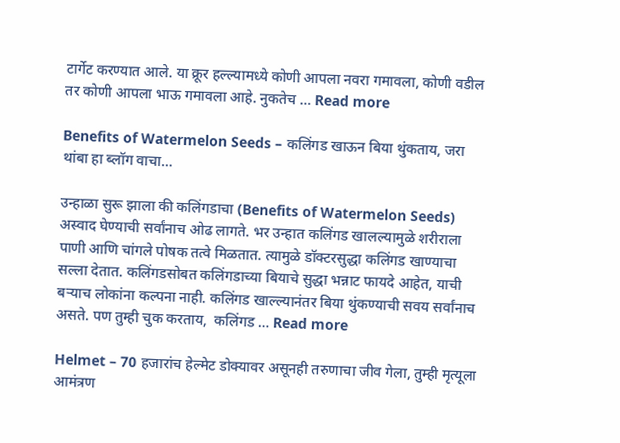टार्गेट करण्यात आले. या क्रूर हल्ल्यामध्ये कोणी आपला नवरा गमावला, कोणी वडील तर कोणी आपला भाऊ गमावला आहे. नुकतेच … Read more

Benefits of Watermelon Seeds – कलिंगड खाऊन बिया थुंकताय, जरा थांबा हा ब्लॉग वाचा…

उन्हाळा सुरू झाला की कलिंगडाचा (Benefits of Watermelon Seeds) अस्वाद घेण्याची सर्वांनाच ओढ लागते. भर उन्हात कलिंगड खालल्यामुळे शरीराला पाणी आणि चांगले पोषक तत्वे मिळतात. त्यामुळे डॉक्टरसुद्धा कलिंगड खाण्याचा सल्ला देतात. कलिंगडसोबत कलिंगडाच्या बियाचे सुद्धा भन्नाट फायदे आहेत, याची बऱ्याच लोकांना कल्पना नाही. कलिंगड खाल्ल्यानंतर बिया थुंकण्याची सवय सर्वांनाच असते. पण तुम्ही चुक करताय,  कलिंगड … Read more

Helmet – 70 हजारांच हेल्मेट डोक्यावर असूनही तरुणाचा जीव गेला, तुम्ही मृत्यूला आमंत्रण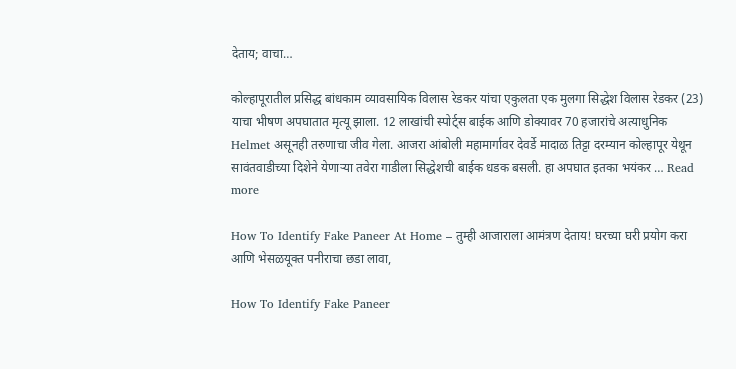देताय; वाचा…

कोल्हापूरातील प्रसिद्ध बांधकाम व्यावसायिक विलास रेडकर यांचा एकुलता एक मुलगा सिद्धेश विलास रेडकर (23) याचा भीषण अपघातात मृत्यू झाला. 12 लाखांची स्पोर्ट्स बाईक आणि डोक्यावर 70 हजारांचे अत्याधुनिक Helmet असूनही तरुणाचा जीव गेला. आजरा आंबोली महामार्गावर देवर्डे मादाळ तिट्टा दरम्यान कोल्हापूर येथून सावंतवाडीच्या दिशेने येणाऱ्या तवेरा गाडीला सिद्धेशची बाईक धडक बसली. हा अपघात इतका भयंकर … Read more

How To Identify Fake Paneer At Home – तुम्ही आजाराला आमंत्रण देताय! घरच्या घरी प्रयोग करा आणि भेसळयूक्त पनीराचा छडा लावा,

How To Identify Fake Paneer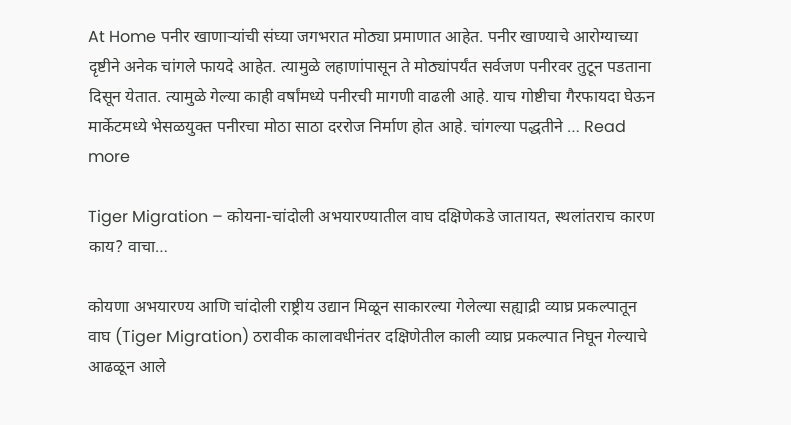At Home पनीर खाणाऱ्यांची संघ्या जगभरात मोठ्या प्रमाणात आहेत. पनीर खाण्याचे आरोग्याच्या दृष्टीने अनेक चांगले फायदे आहेत. त्यामुळे लहाणांपासून ते मोठ्यांपर्यंत सर्वजण पनीरवर तुटून पडताना दिसून येतात. त्यामुळे गेल्या काही वर्षांमध्ये पनीरची मागणी वाढली आहे. याच गोष्टीचा गैरफायदा घेऊन मार्केटमध्ये भेसळयुक्त पनीरचा मोठा साठा दररोज निर्माण होत आहे. चांगल्या पद्धतीने … Read more

Tiger Migration – कोयना-चांदोली अभयारण्यातील वाघ दक्षिणेकडे जातायत, स्थलांतराच कारण काय? वाचा…

कोयणा अभयारण्य आणि चांदोली राष्ट्रीय उद्यान मिळून साकारल्या गेलेल्या सह्याद्री व्याघ्र प्रकल्पातून वाघ (Tiger Migration) ठरावीक कालावधीनंतर दक्षिणेतील काली व्याघ्र प्रकल्पात निघून गेल्याचे आढळून आले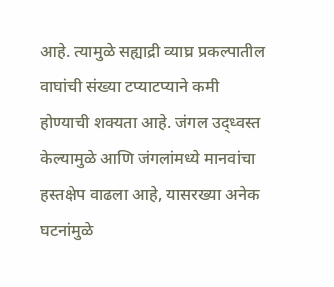आहे. त्यामुळे सह्याद्री व्याघ्र प्रकल्पातील वाघांची संख्या टप्याटप्याने कमी होण्याची शक्यता आहे. जंगल उद्ध्वस्त केल्यामुळे आणि जंगलांमध्ये मानवांचा हस्तक्षेप वाढला आहे, यासरख्या अनेक घटनांमुळे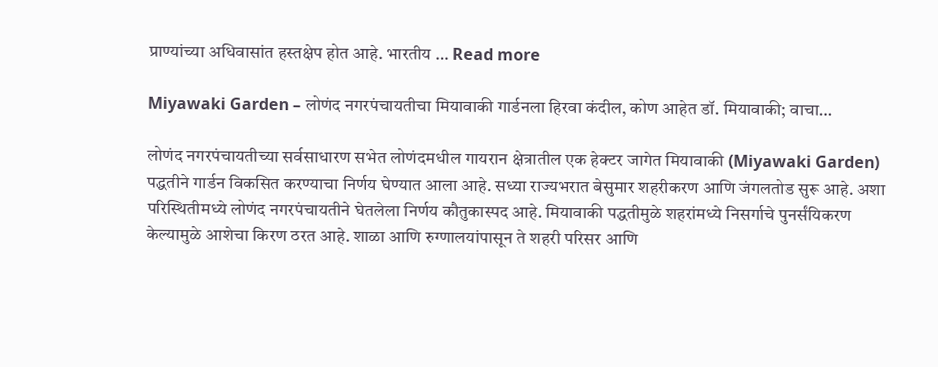प्राण्यांच्या अधिवासांत हस्तक्षेप होत आहे. भारतीय … Read more

Miyawaki Garden – लोणंद नगरपंचायतीचा मियावाकी गार्डनला हिरवा कंदील, कोण आहेत डॉ. मियावाकी; वाचा…

लोणंद नगरपंचायतीच्या सर्वसाधारण सभेत लोणंदमधील गायरान क्षेत्रातील एक हेक्टर जागेत मियावाकी (Miyawaki Garden) पद्धतीने गार्डन विकसित करण्याचा निर्णय घेण्यात आला आहे. सध्या राज्यभरात बेसुमार शहरीकरण आणि जंगलतोड सुरू आहे. अशा परिस्थितीमध्ये लोणंद नगरपंचायतीने घेतलेला निर्णय कौतुकास्पद आहे. मियावाकी पद्धतीमुळे शहरांमध्ये निसर्गाचे पुनर्संयिकरण केल्यामुळे आशेचा किरण ठरत आहे. शाळा आणि रुग्णालयांपासून ते शहरी परिसर आणि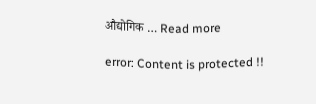औद्योगिक … Read more

error: Content is protected !!